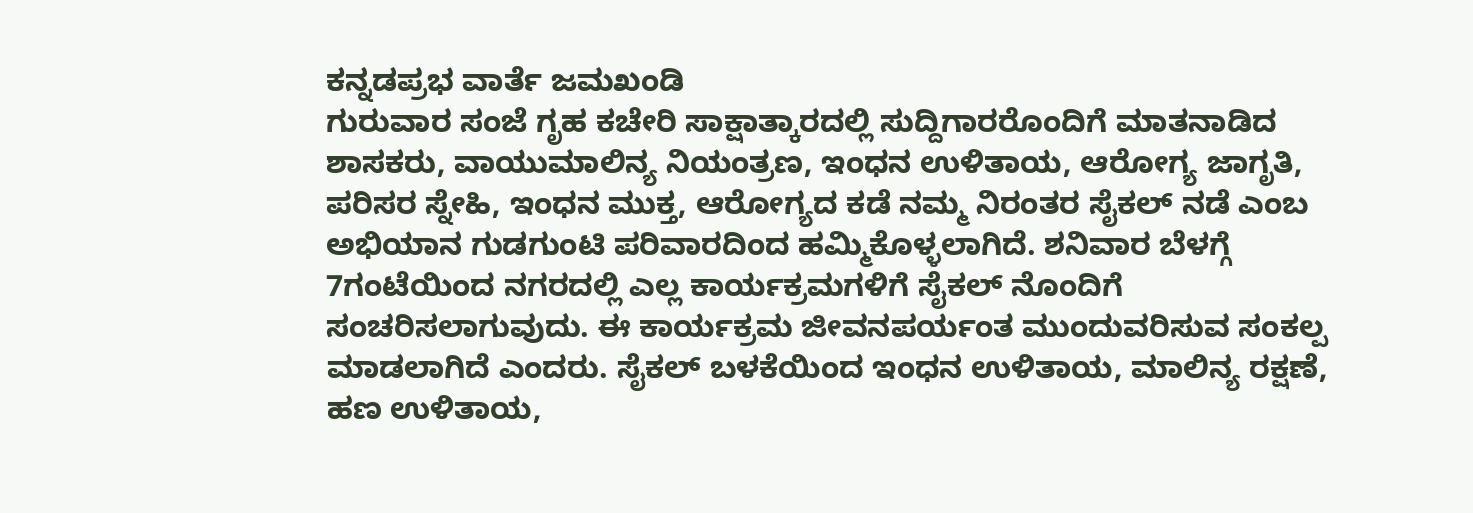ಕನ್ನಡಪ್ರಭ ವಾರ್ತೆ ಜಮಖಂಡಿ
ಗುರುವಾರ ಸಂಜೆ ಗೃಹ ಕಚೇರಿ ಸಾಕ್ಷಾತ್ಕಾರದಲ್ಲಿ ಸುದ್ದಿಗಾರರೊಂದಿಗೆ ಮಾತನಾಡಿದ ಶಾಸಕರು, ವಾಯುಮಾಲಿನ್ಯ ನಿಯಂತ್ರಣ, ಇಂಧನ ಉಳಿತಾಯ, ಆರೋಗ್ಯ ಜಾಗೃತಿ, ಪರಿಸರ ಸ್ನೇಹಿ, ಇಂಧನ ಮುಕ್ತ, ಆರೋಗ್ಯದ ಕಡೆ ನಮ್ಮ ನಿರಂತರ ಸೈಕಲ್ ನಡೆ ಎಂಬ ಅಭಿಯಾನ ಗುಡಗುಂಟಿ ಪರಿವಾರದಿಂದ ಹಮ್ಮಿಕೊಳ್ಳಲಾಗಿದೆ. ಶನಿವಾರ ಬೆಳಗ್ಗೆ 7ಗಂಟೆಯಿಂದ ನಗರದಲ್ಲಿ ಎಲ್ಲ ಕಾರ್ಯಕ್ರಮಗಳಿಗೆ ಸೈಕಲ್ ನೊಂದಿಗೆ ಸಂಚರಿಸಲಾಗುವುದು. ಈ ಕಾರ್ಯಕ್ರಮ ಜೀವನಪರ್ಯಂತ ಮುಂದುವರಿಸುವ ಸಂಕಲ್ಪ ಮಾಡಲಾಗಿದೆ ಎಂದರು. ಸೈಕಲ್ ಬಳಕೆಯಿಂದ ಇಂಧನ ಉಳಿತಾಯ, ಮಾಲಿನ್ಯ ರಕ್ಷಣೆ, ಹಣ ಉಳಿತಾಯ,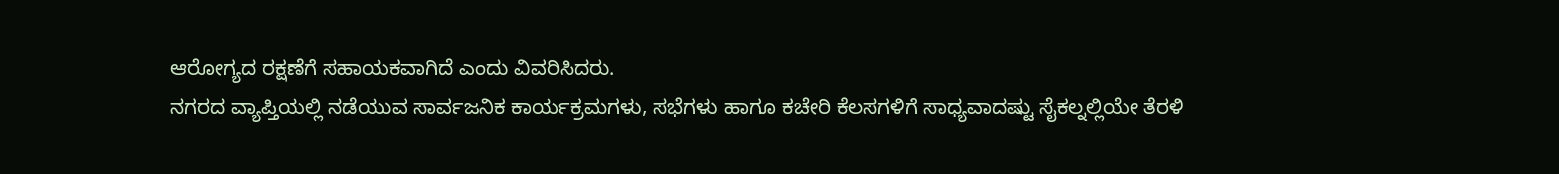ಆರೋಗ್ಯದ ರಕ್ಷಣೆಗೆ ಸಹಾಯಕವಾಗಿದೆ ಎಂದು ವಿವರಿಸಿದರು.
ನಗರದ ವ್ಯಾಪ್ತಿಯಲ್ಲಿ ನಡೆಯುವ ಸಾರ್ವಜನಿಕ ಕಾರ್ಯಕ್ರಮಗಳು, ಸಭೆಗಳು ಹಾಗೂ ಕಚೇರಿ ಕೆಲಸಗಳಿಗೆ ಸಾಧ್ಯವಾದಷ್ಟು ಸೈಕಲ್ನಲ್ಲಿಯೇ ತೆರಳಿ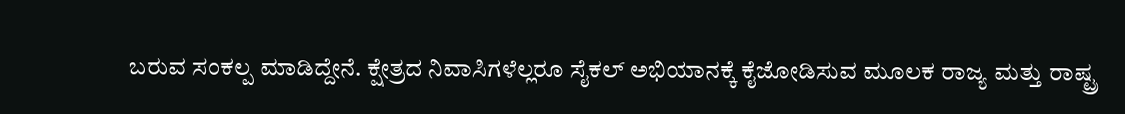ಬರುವ ಸಂಕಲ್ಪ ಮಾಡಿದ್ದೇನೆ. ಕ್ಷೇತ್ರದ ನಿವಾಸಿಗಳೆಲ್ಲರೂ ಸೈಕಲ್ ಅಭಿಯಾನಕ್ಕೆ ಕೈಜೋಡಿಸುವ ಮೂಲಕ ರಾಜ್ಯ ಮತ್ತು ರಾಷ್ಟ್ರ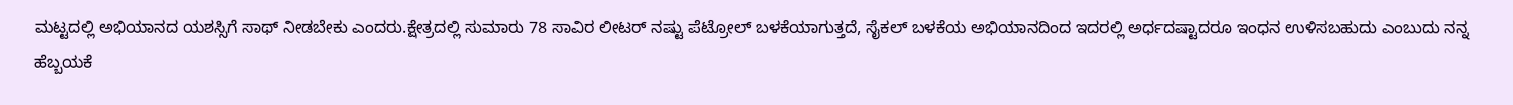ಮಟ್ಟದಲ್ಲಿ ಅಭಿಯಾನದ ಯಶಸ್ಸಿಗೆ ಸಾಥ್ ನೀಡಬೇಕು ಎಂದರು.ಕ್ಷೇತ್ರದಲ್ಲಿ ಸುಮಾರು 78 ಸಾವಿರ ಲೀಟರ್ ನಷ್ಟು ಪೆಟ್ರೋಲ್ ಬಳಕೆಯಾಗುತ್ತದೆ, ಸೈಕಲ್ ಬಳಕೆಯ ಅಭಿಯಾನದಿಂದ ಇದರಲ್ಲಿ ಅರ್ಧದಷ್ಟಾದರೂ ಇಂಧನ ಉಳಿಸಬಹುದು ಎಂಬುದು ನನ್ನ ಹೆಬ್ಬಯಕೆ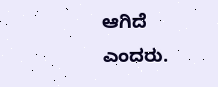ಆಗಿದೆ ಎಂದರು.